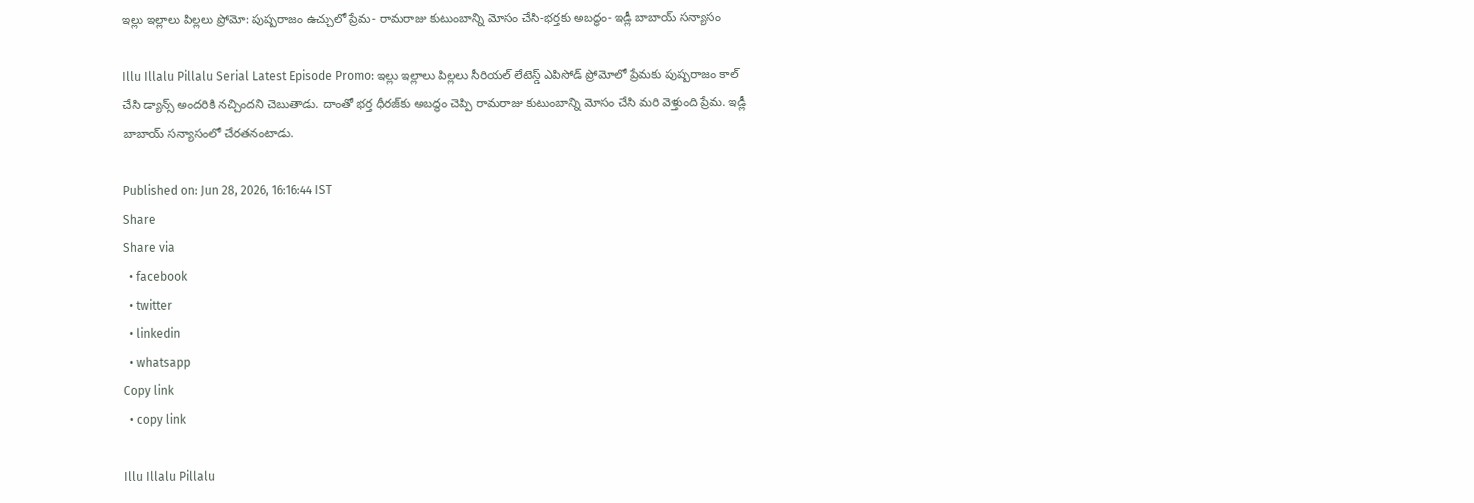ఇల్లు ఇల్లాలు పిల్లలు ప్రోమో: పుష్పరాజం ఉచ్చులో ప్రేమ- రామరాజు కుటుంబాన్ని మోసం చేసి-భర్తకు అబద్ధం- ఇడ్లీ బాబాయ్ సన్యాసం

Illu Illalu Pillalu Serial Latest Episode Promo: ఇల్లు ఇల్లాలు పిల్లలు సీరియల్ లేటెస్డ్ ఎపిసోడ్ ప్రోమోలో ప్రేమకు పుష్పరాజం కాల్ చేసి డ్యాన్స్ అందరికి నచ్చిందని చెబుతాడు. దాంతో భర్త ధీరజ్‌కు అబద్ధం చెప్పి రామరాజు కుటుంబాన్ని మోసం చేసి మరి వెళ్తుంది ప్రేమ. ఇడ్లీ బాబాయ్ సన్యాసంలో చేరతనంటాడు.

Published on: Jun 28, 2026, 16:16:44 IST
Share
Share via
  • facebook
  • twitter
  • linkedin
  • whatsapp
Copy link
  • copy link

Illu Illalu Pillalu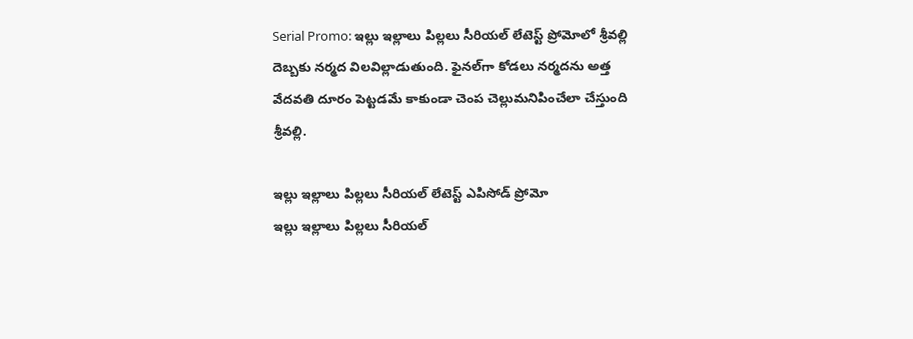Serial Promo: ఇల్లు ఇల్లాలు పిల్లలు సీరియల్ లేటెస్ట్ ప్రోమోలో శ్రీవల్లి దెబ్బకు నర్మద విలవిల్లాడుతుంది. ఫైనల్‌గా కోడలు నర్మదను అత్త వేదవతి దూరం పెట్టడమే కాకుండా చెంప చెల్లుమనిపించేలా చేస్తుంది శ్రీవల్లి.

ఇల్లు ఇల్లాలు పిల్లలు సీరియల్ లేటెస్ట్ ఎపిసోడ్ ప్రోమో
ఇల్లు ఇల్లాలు పిల్లలు సీరియల్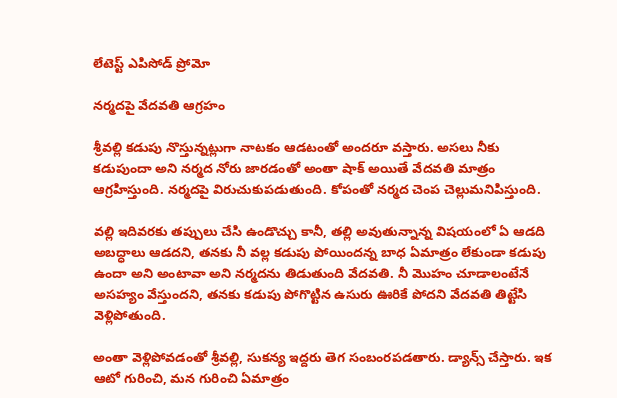లేటెస్ట్ ఎపిసోడ్ ప్రోమో

నర్మదపై వేదవతి ఆగ్రహం

శ్రీవల్లి కడుపు నొస్తున్నట్లుగా నాటకం ఆడటంతో అందరూ వస్తారు. అసలు నీకు కడుపుందా అని నర్మద నోరు జారడంతో అంతా షాక్ అయితే వేదవతి మాత్రం ఆగ్రహిస్తుంది. నర్మదపై విరుచుకుపడుతుంది. కోపంతో నర్మద చెంప చెల్లుమనిపిస్తుంది.

వల్లి ఇదివరకు తప్పులు చేసి ఉండొచ్చు కానీ, తల్లి అవుతున్నాన్న విషయంలో ఏ ఆడది అబద్ధాలు ఆడదని, తనకు నీ వల్ల కడుపు పోయిందన్న బాధ ఏమాత్రం లేకుండా కడుపు ఉందా అని అంటావా అని నర్మదను తిడుతుంది వేదవతి. నీ మొహం చూడాలంటేనే అసహ్యం వేస్తుందని, తనకు కడుపు పోగొట్టిన ఉసురు ఊరికే పోదని వేదవతి తిట్టేసి వెళ్లిపోతుంది.

అంతా వెళ్లిపోవడంతో శ్రీవల్లి, సుకన్య ఇద్దరు తెగ సంబంరపడతారు. డ్యాన్స్ చేస్తారు. ఇక ఆటో గురించి, మన గురించి ఏమాత్రం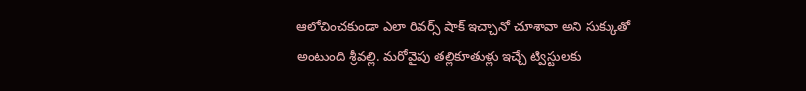ఆలోచించకుండా ఎలా రివర్స్ షాక్ ఇచ్చానో చూశావా అని సుక్కుతో అంటుంది శ్రీవల్లి. మరోవైపు తల్లికూతుళ్లు ఇచ్చే ట్విస్టులకు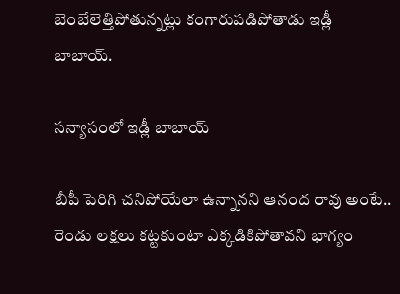బెంబేలెత్తిపోతున్నట్లు కంగారుపడిపోతాడు ఇడ్లీ బాబాయ్.

సన్యాసంలో ఇడ్లీ బాబాయ్

బీపీ పెరిగి చనిపోయేలా ఉన్నానని ఆనంద రావు అంటే.. రెండు లక్షలు కట్టకుంటా ఎక్కడికిపోతావని భాగ్యం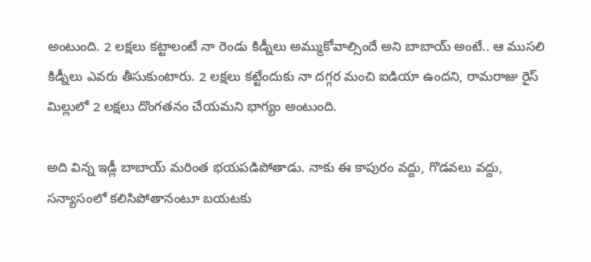అంటుంది. 2 లక్షలు కట్టాలంటే నా రెండు కిడ్నీలు అమ్ముకోవాల్సిందే అని బాబాయ్ అంటే.. ఆ ముసలి కిడ్నీలు ఎవరు తీసుకుంటారు. 2 లక్షలు కట్టేందుకు నా దగ్గర మంచి ఐడియా ఉందని, రామరాజు రైస్ మిల్లులో 2 లక్షలు దొంగతనం చేయమని భాగ్యం అంటుంది.

అది విన్న ఇడ్లీ బాబాయ్ మరింత భయపడిపోతాడు. నాకు ఈ కాపురం వద్దు, గొడవలు వద్దు, సన్యాసంలో కలిసిపోతానంటూ బయటకు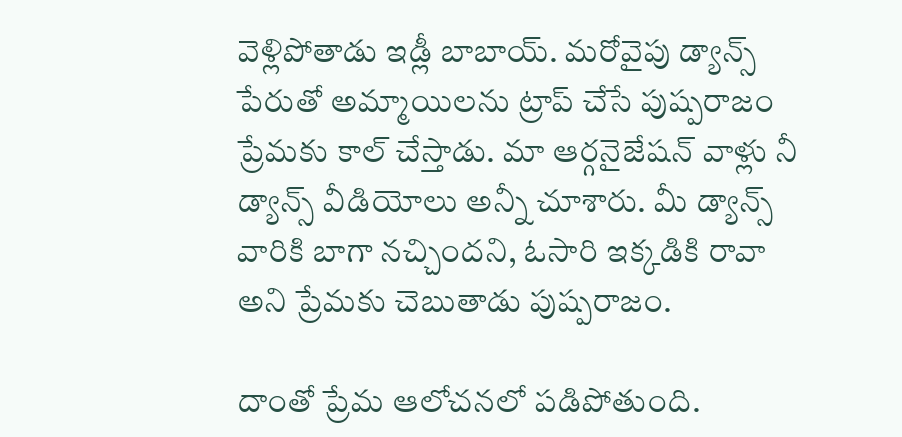వెళ్లిపోతాడు ఇడ్లీ బాబాయ్. మరోవైపు డ్యాన్స్ పేరుతో అమ్మాయిలను ట్రాప్ చేసే పుష్పరాజం ప్రేమకు కాల్ చేస్తాడు. మా ఆర్గనైజేషన్ వాళ్లు నీ డ్యాన్స్ వీడియోలు అన్నీ చూశారు. మీ డ్యాన్స్ వారికి బాగా నచ్చిందని, ఓసారి ఇక్కడికి రావా అని ప్రేమకు చెబుతాడు పుష్పరాజం.

దాంతో ప్రేమ ఆలోచనలో పడిపోతుంది.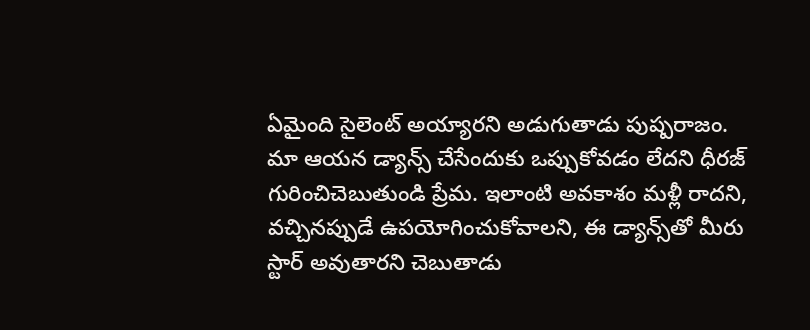ఏమైంది సైలెంట్ అయ్యారని అడుగుతాడు పుష్పరాజం. మా ఆయన డ్యాన్స్ చేసేందుకు ఒప్పుకోవడం లేదని ధీరజ్ గురించిచెబుతుండి ప్రేమ. ఇలాంటి అవకాశం మళ్లీ రాదని, వచ్చినప్పుడే ఉపయోగించుకోవాలని, ఈ డ్యాన్స్‌తో మీరు స్టార్ అవుతారని చెబుతాడు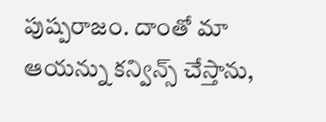పుష్పరాజం. దాంతో మా ఆయన్ను కన్విన్స్ చేస్తాను,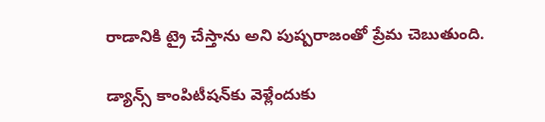రాడానికి ట్రై చేస్తాను అని పుష్పరాజంతో ప్రేమ చెబుతుంది.

డ్యాన్స్ కాంపిటీషన్‌కు వెళ్లేందుకు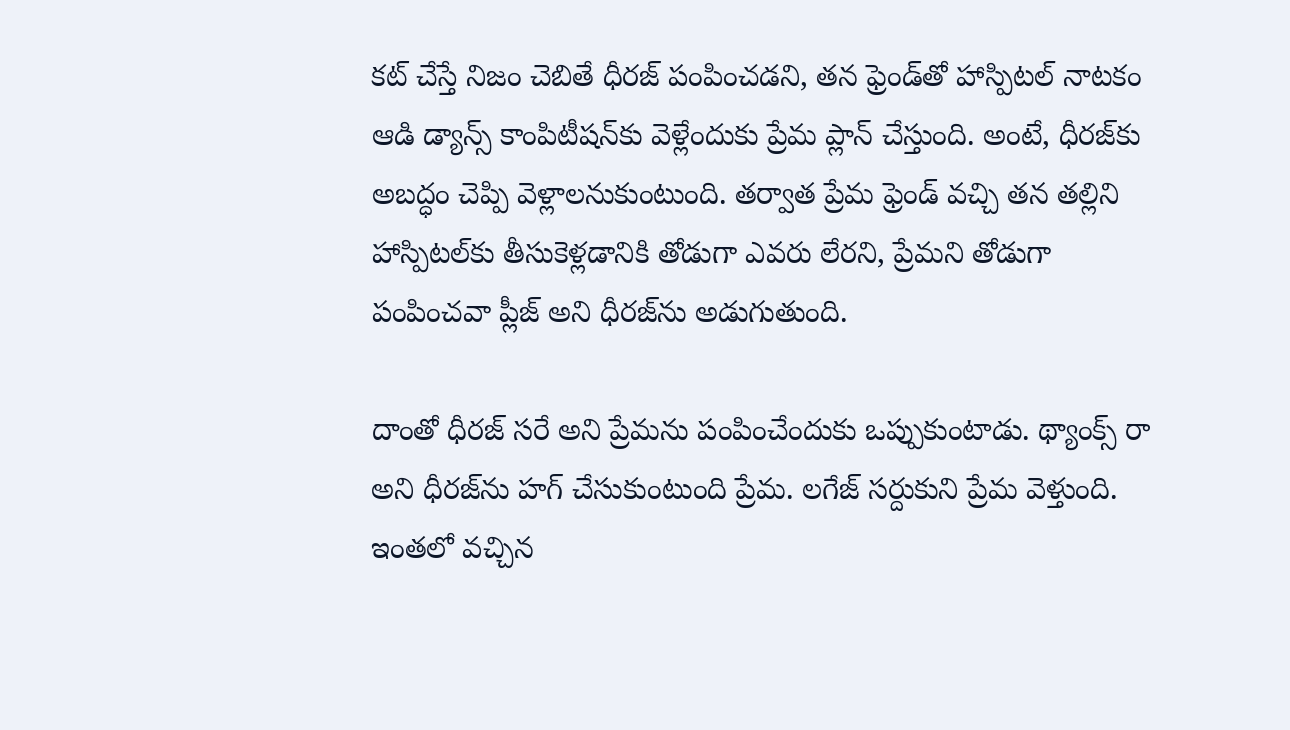కట్ చేస్తే నిజం చెబితే ధీరజ్ పంపించడని, తన ఫ్రెండ్‌తో హాస్పిటల్ నాటకం ఆడి డ్యాన్స్ కాంపిటీషన్‌కు వెళ్లేందుకు ప్రేమ ప్లాన్ చేస్తుంది. అంటే, ధీరజ్‌కు అబద్ధం చెప్పి వెళ్లాలనుకుంటుంది. తర్వాత ప్రేమ ఫ్రెండ్ వచ్చి తన తల్లిని హాస్పిటల్‌కు తీసుకెళ్లడానికి తోడుగా ఎవరు లేరని, ప్రేమని తోడుగా పంపించవా ప్లీజ్ అని ధీరజ్‌ను అడుగుతుంది.

దాంతో ధీరజ్ సరే అని ప్రేమను పంపించేందుకు ఒప్పుకుంటాడు. థ్యాంక్స్ రా అని ధీరజ్‌ను హగ్ చేసుకుంటుంది ప్రేమ. లగేజ్ సర్దుకుని ప్రేమ వెళ్తుంది. ఇంతలో వచ్చిన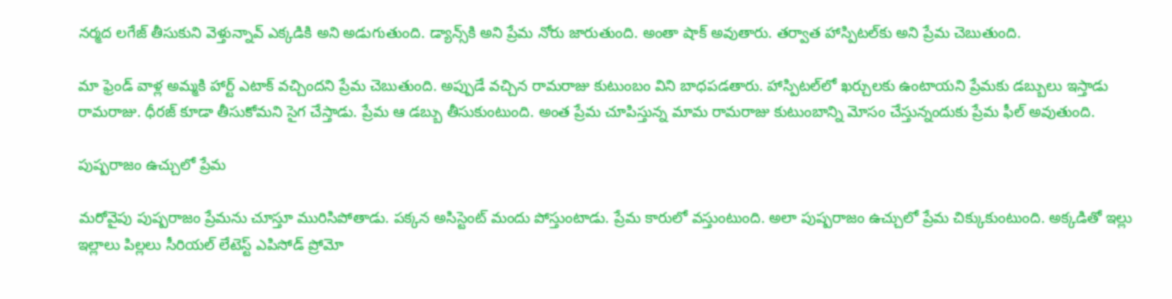నర్మద లగేజ్ తీసుకుని వెళ్తున్నావ్ ఎక్కడికి అని అడుగుతుంది. డ్యాన్స్‌కి అని ప్రేమ నోరు జారుతుంది. అంతా షాక్ అవుతారు. తర్వాత హాస్పిటల్‌కు అని ప్రేమ చెబుతుంది.

మా ఫ్రెండ్ వాళ్ల అమ్మకి హార్ట్ ఎటాక్ వచ్చిందని ప్రేమ చెబుతుంది. అప్పుడే వచ్చిన రామరాజు కుటుంబం విని బాధపడతారు. హాస్పిటల్‌లో ఖర్చులకు ఉంటాయని ప్రేమకు డబ్బులు ఇస్తాడు రామరాజు. ధీరజ్ కూడా తీసుకోమని సైగ చేస్తాడు. ప్రేమ ఆ డబ్బు తీసుకుంటుంది. అంత ప్రేమ చూపిస్తున్న మామ రామరాజు కుటుంబాన్ని మోసం చేస్తున్నందుకు ప్రేమ ఫీల్ అవుతుంది.

పుష్పరాజం ఉచ్చులో ప్రేమ

మరోవైపు పుష్పరాజం ప్రేమను చూస్తూ మురిసిపోతాడు. పక్కన అసిస్టెంట్ మందు పోస్తుంటాడు. ప్రేమ కారులో వస్తుంటుంది. అలా పుష్పరాజం ఉచ్చులో ప్రేమ చిక్కుకుంటుంది. అక్కడితో ఇల్లు ఇల్లాలు పిల్లలు సీరియల్ లేటెస్ట్ ఎపిసోడ్ ప్రోమో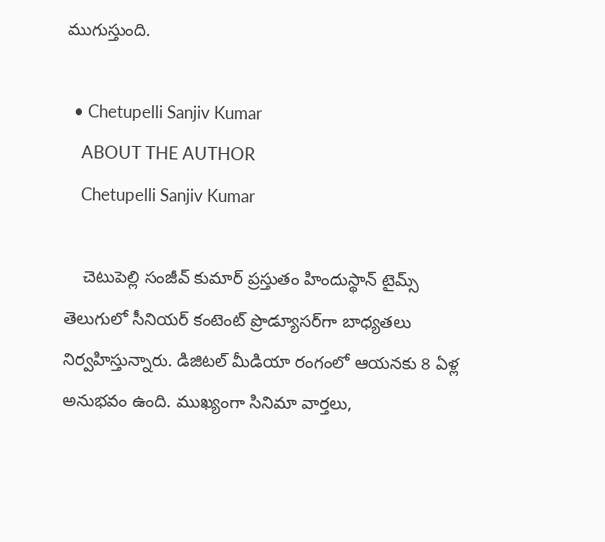ముగుస్తుంది.

  • Chetupelli Sanjiv Kumar
    ABOUT THE AUTHOR
    Chetupelli Sanjiv Kumar

    చెటుపెల్లి సంజీవ్ కుమార్ ప్రస్తుతం హిందుస్థాన్ టైమ్స్ తెలుగులో సీనియర్ కంటెంట్ ప్రొడ్యూసర్‌గా బాధ్యతలు నిర్వహిస్తున్నారు. డిజిటల్ మీడియా రంగంలో ఆయనకు 8 ఏళ్ల అనుభవం ఉంది. ముఖ్యంగా సినిమా వార్తలు,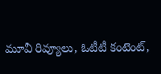మూవీ రివ్యూలు, ఓటీటీ కంటెంట్,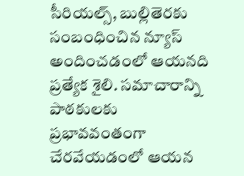సీరియల్స్, బుల్లితెరకు సంబంధించిన న్యూస్ అందించడంలో ఆయనది ప్రత్యేక శైలి. సమాచారాన్ని పాఠకులకు ప్రభావవంతంగా చేరవేయడంలో ఆయన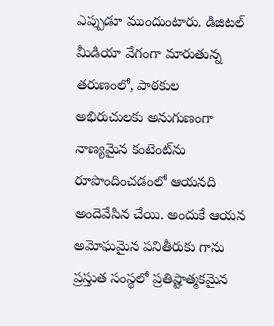ఎప్పుడూ ముందుంటారు. డిజిటల్ మీడియా వేగంగా మారుతున్న తరుణంలో, పాఠకుల అభిరుచులకు అనుగుణంగా నాణ్యమైన కంటెంట్‌ను రూపొందించడంలో ఆయనది అందెవేసిన చేయి. అందుకే ఆయన అమోఘమైన పనితీరుకు గాను ప్రస్తుత సంస్థలో ప్రతిష్టాత్మకమైన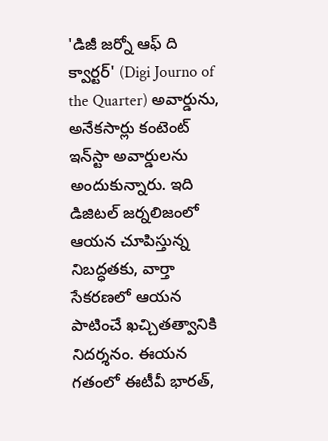'డిజీ జర్నో ఆఫ్ ది క్వార్టర్' (Digi Journo of the Quarter) అవార్డును, అనేకసార్లు కంటెంట్ ఇన్‌స్టా అవార్డులను అందుకున్నారు. ఇది డిజిటల్ జర్నలిజంలో ఆయన చూపిస్తున్న నిబద్ధతకు, వార్తా సేకరణలో ఆయన పాటించే ఖచ్చితత్వానికి నిదర్శనం. ఈయన గతంలో ఈటీవీ భారత్,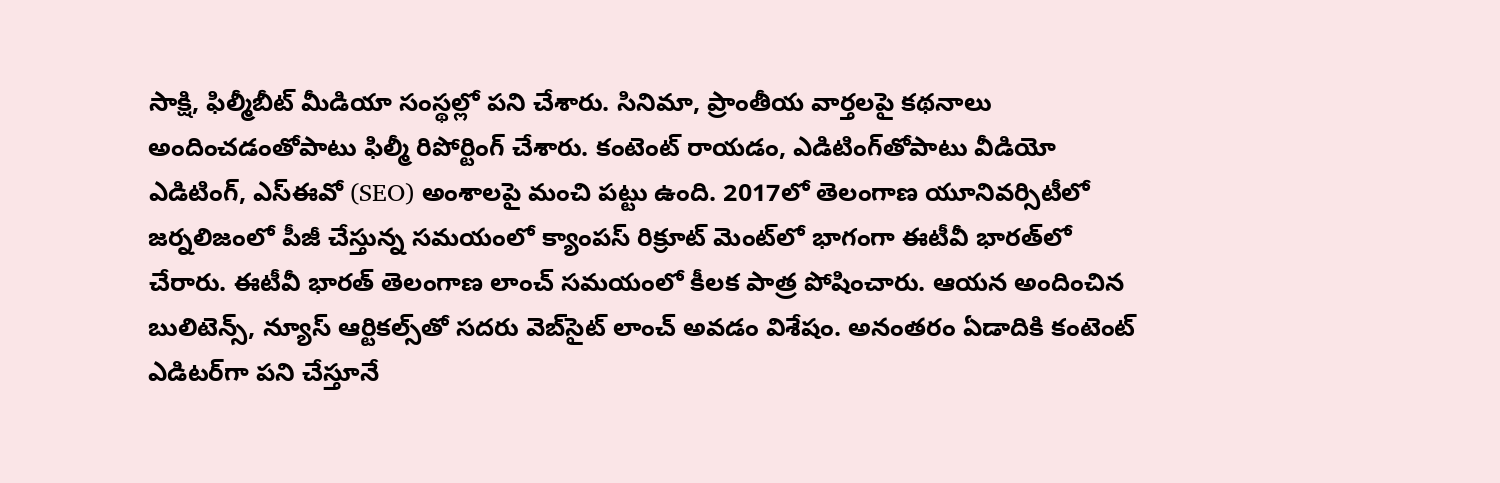సాక్షి, ఫిల్మీబీట్ మీడియా సంస్థల్లో పని చేశారు. సినిమా, ప్రాంతీయ వార్తలపై కథనాలు అందించడంతోపాటు ఫిల్మీ రిపోర్టింగ్ చేశారు. కంటెంట్ రాయడం, ఎడిటింగ్‌తోపాటు వీడియో ఎడిటింగ్, ఎస్‌ఈవో (SEO) అంశాలపై మంచి పట్టు ఉంది. 2017లో తెలంగాణ యూనివర్సిటీలో జర్నలిజంలో పీజీ చేస్తున్న సమయంలో క్యాంపస్ రిక్రూట్ మెంట్‌లో భాగంగా ఈటీవీ భారత్‌లో చేరారు. ఈటీవీ భారత్ తెలంగాణ లాంచ్ సమయంలో కీలక పాత్ర పోషించారు. ఆయన అందించిన బులిటెన్స్, న్యూస్ ఆర్టికల్స్‌తో సదరు వెబ్‌సైట్ లాంచ్ అవడం విశేషం. అనంతరం ఏడాదికి కంటెంట్ ఎడిటర్‌గా పని చేస్తూనే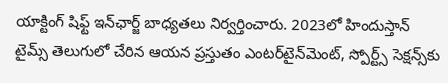యాక్టింగ్ షిఫ్ట్ ఇన్‌ఛార్జ్ బాధ్యతలు నిర్వర్తించారు. 2023లో హిందుస్తాన్ టైమ్స్ తెలుగులో చేరిన ఆయన ప్రస్తుతం ఎంటర్‌టైన్‌మెంట్, స్పోర్ట్స్ సెక్షన్స్‌కు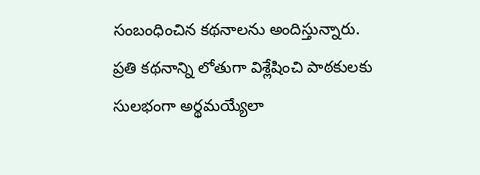సంబంధించిన కథనాలను అందిస్తున్నారు. ప్రతి కథనాన్ని లోతుగా విశ్లేషించి పాఠకులకు సులభంగా అర్థమయ్యేలా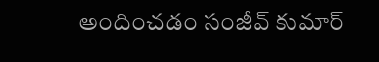అందించడం సంజీవ్ కుమార్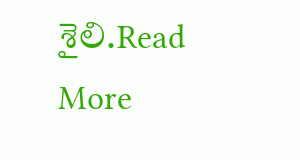శైలి.Read More